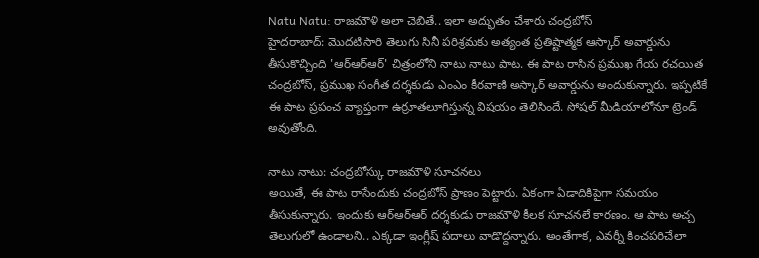Natu Natu: రాజమౌళి అలా చెబితే.. ఇలా అద్భుతం చేశారు చంద్రబోస్
హైదరాబాద్: మొదటిసారి తెలుగు సినీ పరిశ్రమకు అత్యంత ప్రతిష్టాత్మక ఆస్కార్ అవార్డును తీసుకొచ్చింది 'ఆర్ఆర్ఆర్' చిత్రంలోని నాటు నాటు పాట. ఈ పాట రాసిన ప్రముఖ గేయ రచయిత చంద్రబోస్, ప్రముఖ సంగీత దర్శకుడు ఎంఎం కీరవాణి అస్కార్ అవార్డును అందుకున్నారు. ఇప్పటికే ఈ పాట ప్రపంచ వ్యాప్తంగా ఉర్రూతలూగిస్తున్న విషయం తెలిసిందే. సోషల్ మీడియాలోనూ ట్రెండ్ అవుతోంది.

నాటు నాటు: చంద్రబోస్కు రాజమౌళి సూచనలు
అయితే, ఈ పాట రాసేందుకు చంద్రబోస్ ప్రాణం పెట్టారు. ఏకంగా ఏడాదికిపైగా సమయం తీసుకున్నారు. ఇందుకు ఆర్ఆర్ఆర్ దర్శకుడు రాజమౌళి కీలక సూచనలే కారణం. ఆ పాట అచ్చ తెలుగులో ఉండాలని.. ఎక్కడా ఇంగ్లీష్ పదాలు వాడొద్దన్నారు. అంతేగాక, ఎవర్నీ కించపరిచేలా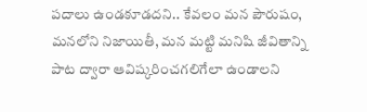పదాలు ఉండకూడదని.. కేవలం మన పౌరుషం, మనలోని నిజాయితీ, మన మట్టి మనిషి జీవితాన్ని పాట ద్వారా ఆవిష్కరించగలిగేలా ఉండాలని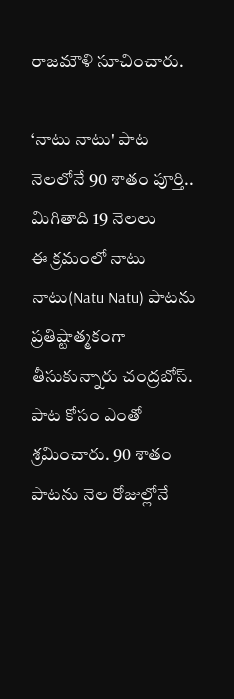రాజమౌళి సూచించారు.

‘నాటు నాటు' పాట నెలలోనే 90 శాతం పూర్తి.. మిగితాది 19 నెలలు
ఈ క్రమంలో నాటు నాటు(Natu Natu) పాటను ప్రతిష్టాత్మకంగా తీసుకున్నారు చంద్రబోస్. పాట కోసం ఎంతో శ్రమించారు. 90 శాతం పాటను నెల రోజుల్లోనే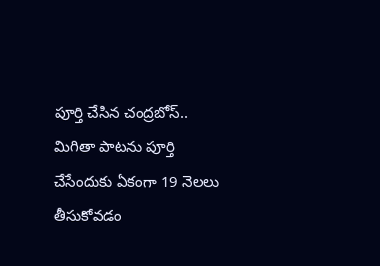పూర్తి చేసిన చంద్రబోస్.. మిగితా పాటను పూర్తి చేసేందుకు ఏకంగా 19 నెలలు తీసుకోవడం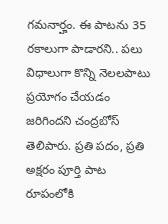గమనార్హం. ఈ పాటను 35 రకాలుగా పాడారని.. పలు విధాలుగా కొన్ని నెలలపాటు ప్రయోగం చేయడం జరిగిందని చంద్రబోస్ తెలిపారు. ప్రతి పదం, ప్రతి అక్షరం పూర్తి పాట రూపంలోకి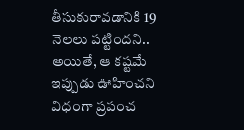తీసుకురావడానికి 19 నెలలు పట్టిందని.. అయితే, ఆ కష్టమే ఇప్పుడు ఊహించని విధంగా ప్రపంచ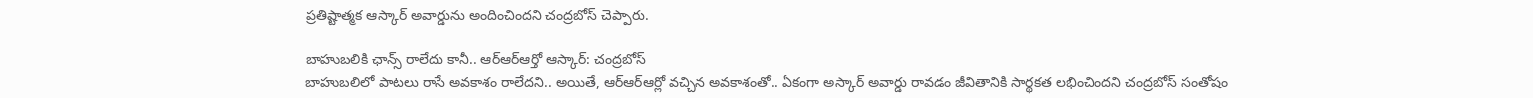ప్రతిష్టాత్మక ఆస్కార్ అవార్డును అందించిందని చంద్రబోస్ చెప్పారు.

బాహుబలికి ఛాన్స్ రాలేదు కానీ.. ఆర్ఆర్ఆర్తో ఆస్కార్: చంద్రబోస్
బాహుబలిలో పాటలు రాసే అవకాశం రాలేదని.. అయితే, ఆర్ఆర్ఆర్లో వచ్చిన అవకాశంతో.. ఏకంగా అస్కార్ అవార్డు రావడం జీవితానికి సార్థకత లభించిందని చంద్రబోస్ సంతోషం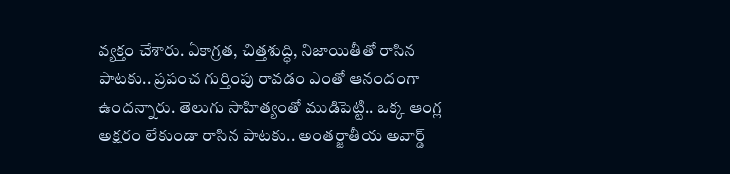వ్యక్తం చేశారు. ఏకాగ్రత, చిత్తశుద్ధి, నిజాయితీతో రాసిన పాటకు.. ప్రపంచ గుర్తింపు రావడం ఎంతో ఆనందంగా ఉందన్నారు. తెలుగు సాహిత్యంతో ముడిపెట్టి.. ఒక్క ఆంగ్ల అక్షరం లేకుండా రాసిన పాటకు.. అంతర్జాతీయ అవార్డ్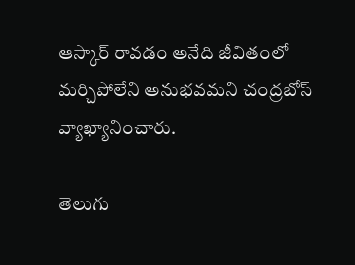ఆస్కార్ రావడం అనేది జీవితంలో మర్చిపోలేని అనుభవమని చంద్రబోస్ వ్యాఖ్యానించారు.

తెలుగు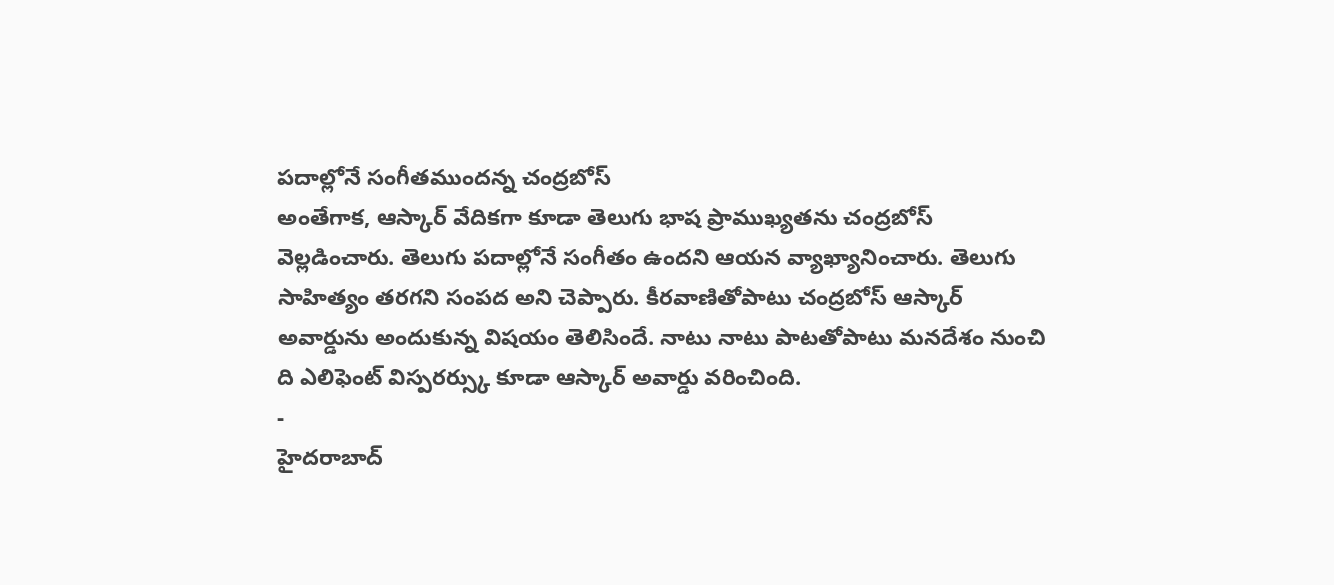పదాల్లోనే సంగీతముందన్న చంద్రబోస్
అంతేగాక, ఆస్కార్ వేదికగా కూడా తెలుగు భాష ప్రాముఖ్యతను చంద్రబోస్ వెల్లడించారు. తెలుగు పదాల్లోనే సంగీతం ఉందని ఆయన వ్యాఖ్యానించారు. తెలుగు సాహిత్యం తరగని సంపద అని చెప్పారు. కీరవాణితోపాటు చంద్రబోస్ ఆస్కార్ అవార్డును అందుకున్న విషయం తెలిసిందే. నాటు నాటు పాటతోపాటు మనదేశం నుంచి ది ఎలిఫెంట్ విస్పరర్స్కు కూడా ఆస్కార్ అవార్డు వరించింది.
-
హైదరాబాద్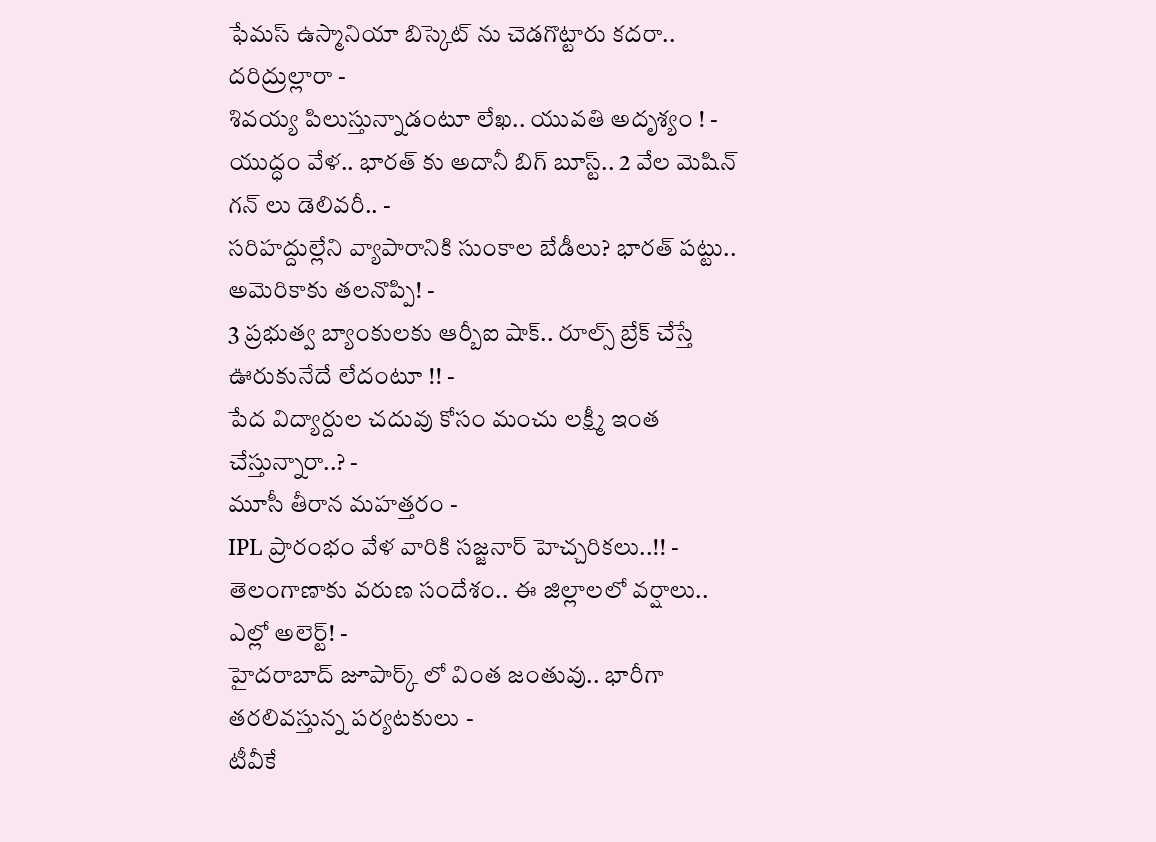ఫేమస్ ఉస్మానియా బిస్కెట్ ను చెడగొట్టారు కదరా.. దరిద్రుల్లారా -
శివయ్య పిలుస్తున్నాడంటూ లేఖ.. యువతి అదృశ్యం ! -
యుద్ధం వేళ.. భారత్ కు అదానీ బిగ్ బూస్ట్.. 2 వేల మెషిన్ గన్ లు డెలివరీ.. -
సరిహద్దుల్లేని వ్యాపారానికి సుంకాల బేడీలు? భారత్ పట్టు.. అమెరికాకు తలనొప్పి! -
3 ప్రభుత్వ బ్యాంకులకు ఆర్బీఐ షాక్.. రూల్స్ బ్రేక్ చేస్తే ఊరుకునేదే లేదంటూ !! -
పేద విద్యార్దుల చదువు కోసం మంచు లక్ష్మీ ఇంత చేస్తున్నారా..? -
మూసీ తీరాన మహత్తరం -
IPL ప్రారంభం వేళ వారికి సజ్జనార్ హెచ్చరికలు..!! -
తెలంగాణాకు వరుణ సందేశం.. ఈ జిల్లాలలో వర్షాలు.. ఎల్లో అలెర్ట్! -
హైదరాబాద్ జూపార్క్ లో వింత జంతువు.. భారీగా తరలివస్తున్న పర్యటకులు -
టీవీకే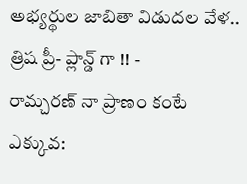అభ్యర్థుల జాబితా విడుదల వేళ.. త్రిష ప్రీ- ప్లాన్డ్ గా !! -
రామ్చరణ్ నా ప్రాణం కంటే ఎక్కువ: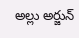అల్లు అర్జున్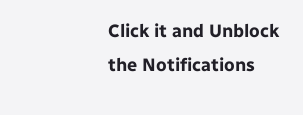Click it and Unblock the Notifications